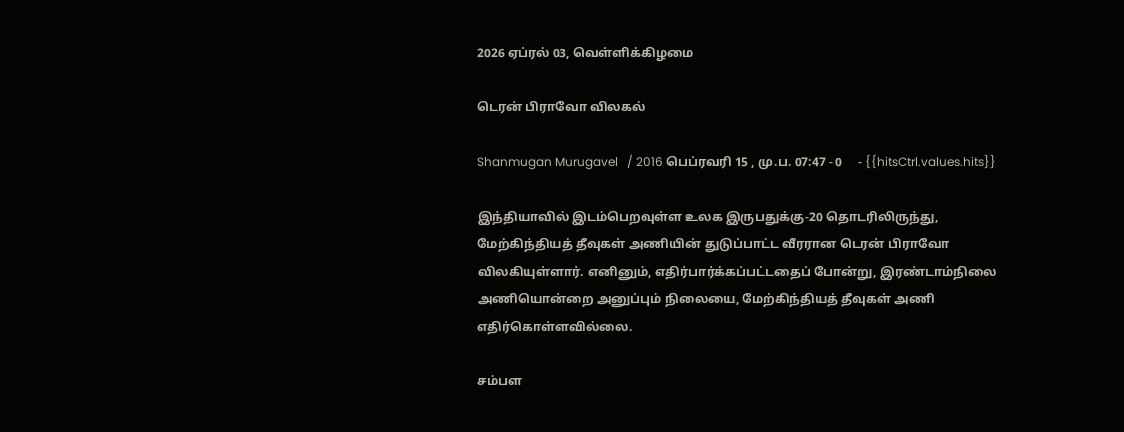2026 ஏப்ரல் 03, வெள்ளிக்கிழமை

டெரன் பிராவோ விலகல்

Shanmugan Murugavel   / 2016 பெப்ரவரி 15 , மு.ப. 07:47 - 0     - {{hitsCtrl.values.hits}}

இந்தியாவில் இடம்பெறவுள்ள உலக இருபதுக்கு-20 தொடரிலிருந்து, மேற்கிந்தியத் தீவுகள் அணியின் துடுப்பாட்ட வீரரான டெரன் பிராவோ விலகியுள்ளார். எனினும், எதிர்பார்க்கப்பட்டதைப் போன்று, இரண்டாம்நிலை அணியொன்றை அனுப்பும் நிலையை, மேற்கிந்தியத் தீவுகள் அணி எதிர்கொள்ளவில்லை.

சம்பள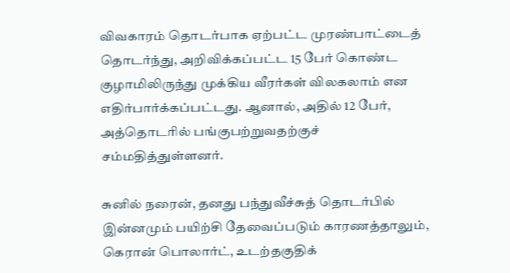விவகாரம் தொடர்பாக ஏற்பட்ட முரண்பாட்டைத் தொடர்ந்து, அறிவிக்கப்பட்ட 15 பேர் கொண்ட குழாமிலிருந்து முக்கிய வீரர்கள் விலகலாம் என எதிர்பார்க்கப்பட்டது. ஆனால், அதில் 12 பேர், அத்தொடரில் பங்குபற்றுவதற்குச் சம்மதித்துள்ளனர்.

சுனில் நரைன், தனது பந்துவீச்சுத் தொடர்பில் இன்னமும் பயிற்சி தேவைப்படும் காரணத்தாலும், கெரான் பொலார்ட், உடற்தகுதிக்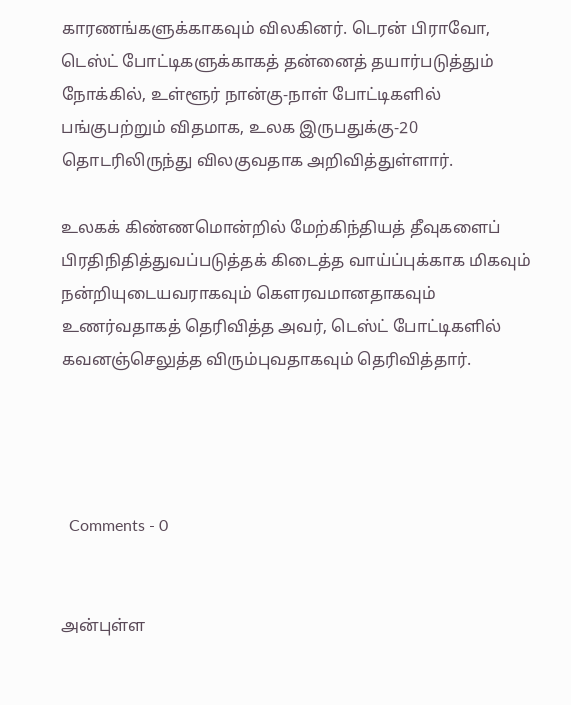காரணங்களுக்காகவும் விலகினர். டெரன் பிராவோ, டெஸ்ட் போட்டிகளுக்காகத் தன்னைத் தயார்படுத்தும் நோக்கில், உள்ளூர் நான்கு-நாள் போட்டிகளில் பங்குபற்றும் விதமாக, உலக இருபதுக்கு-20 தொடரிலிருந்து விலகுவதாக அறிவித்துள்ளார்.

உலகக் கிண்ணமொன்றில் மேற்கிந்தியத் தீவுகளைப் பிரதிநிதித்துவப்படுத்தக் கிடைத்த வாய்ப்புக்காக மிகவும் நன்றியுடையவராகவும் கௌரவமானதாகவும் உணர்வதாகத் தெரிவித்த அவர், டெஸ்ட் போட்டிகளில் கவனஞ்செலுத்த விரும்புவதாகவும் தெரிவித்தார்.




  Comments - 0


அன்புள்ள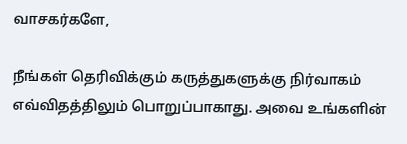வாசகர்களே,

நீங்கள் தெரிவிக்கும் கருத்துகளுக்கு நிர்வாகம் எவ்விதத்திலும் பொறுப்பாகாது. அவை உங்களின்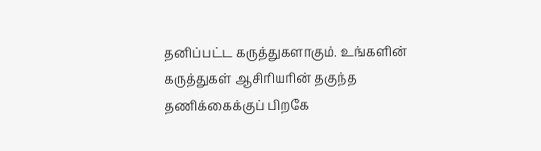தனிப்பட்ட கருத்துகளாகும். உங்களின் கருத்துகள் ஆசிரியரின் தகுந்த தணிக்கைக்குப் பிறகே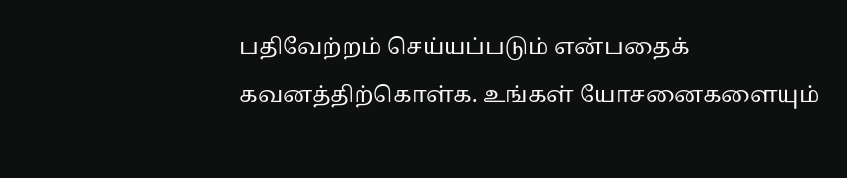பதிவேற்றம் செய்யப்படும் என்பதைக் கவனத்திற்கொள்க. உங்கள் யோசனைகளையும்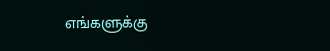எங்களுக்கு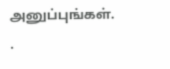அனுப்புங்கள். .